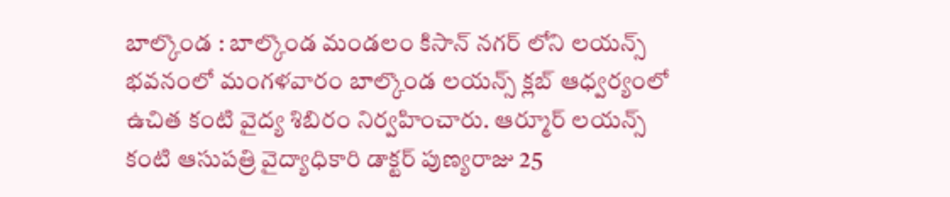బాల్కొండ : బాల్కొండ మండలం కిసాన్ నగర్ లోని లయన్స్ భవనంలో మంగళవారం బాల్కొండ లయన్స్ క్లబ్ ఆధ్వర్యంలో ఉచిత కంటి వైద్య శిబిరం నిర్వహించారు. ఆర్మూర్ లయన్స్ కంటి ఆసుపత్రి వైద్యాధికారి డాక్టర్ పుణ్యరాజు 25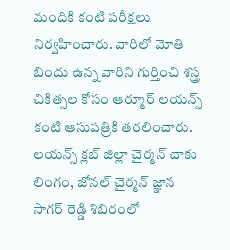మందికి కంటి పరీక్షలు నిర్వహించారు. వారిలో మోతి బిందు ఉన్న వారిని గుర్తించి శస్త్ర చికిత్సల కోసం ఆర్మూర్ లయన్స్ కంటి ఆసుపత్రికి తరలించారు. లయన్స్ క్లబ్ జిల్లా చైర్మన్ చాకు లింగం, జోనల్ చైర్మన్ జ్ఞాన సాగర్ రెడ్డి శిబిరంలో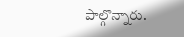పాల్గొన్నారు.